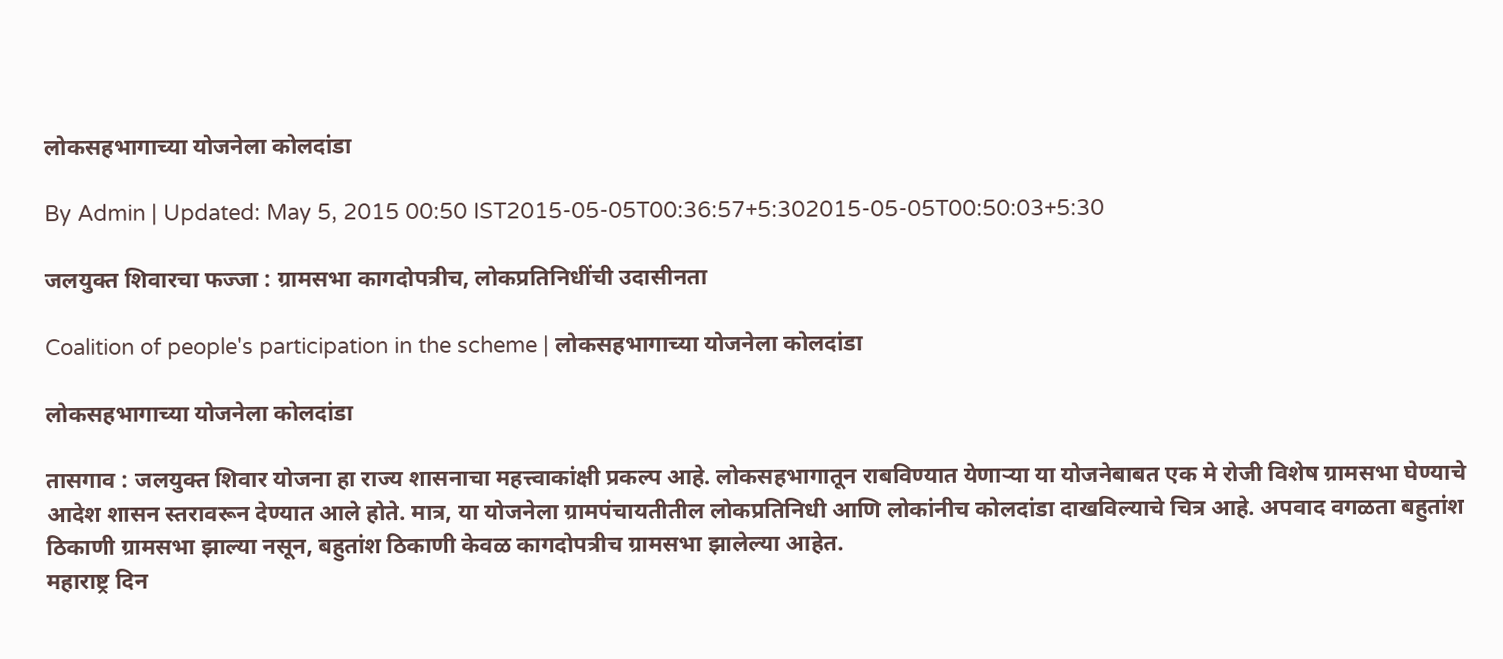लोकसहभागाच्या योजनेला कोलदांडा

By Admin | Updated: May 5, 2015 00:50 IST2015-05-05T00:36:57+5:302015-05-05T00:50:03+5:30

जलयुक्त शिवारचा फज्जा : ग्रामसभा कागदोपत्रीच, लोकप्रतिनिधींची उदासीनता

Coalition of people's participation in the scheme | लोकसहभागाच्या योजनेला कोलदांडा

लोकसहभागाच्या योजनेला कोलदांडा

तासगाव : जलयुक्त शिवार योजना हा राज्य शासनाचा महत्त्वाकांक्षी प्रकल्प आहे. लोकसहभागातून राबविण्यात येणाऱ्या या योजनेबाबत एक मे रोजी विशेष ग्रामसभा घेण्याचे आदेश शासन स्तरावरून देण्यात आले होते. मात्र, या योजनेला ग्रामपंचायतीतील लोकप्रतिनिधी आणि लोकांनीच कोलदांडा दाखविल्याचे चित्र आहे. अपवाद वगळता बहुतांश ठिकाणी ग्रामसभा झाल्या नसून, बहुतांश ठिकाणी केवळ कागदोपत्रीच ग्रामसभा झालेल्या आहेत.
महाराष्ट्र दिन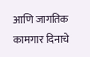आणि जागतिक कामगार दिनाचे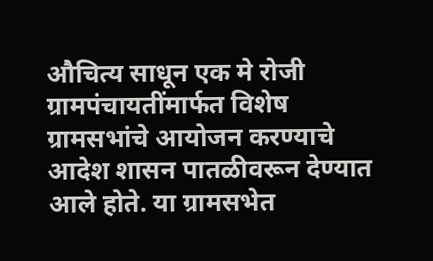औचित्य साधून एक मे रोजी ग्रामपंचायतींमार्फत विशेष ग्रामसभांचे आयोजन करण्याचे आदेश शासन पातळीवरून देण्यात आले होते. या ग्रामसभेत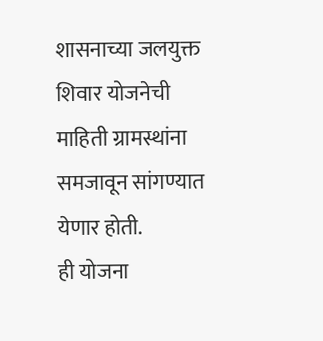शासनाच्या जलयुक्त शिवार योजनेची माहिती ग्रामस्थांना समजावून सांगण्यात येणार होती.
ही योजना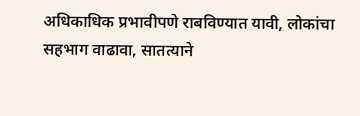अधिकाधिक प्रभावीपणे राबविण्यात यावी, लोकांचा सहभाग वाढावा, सातत्याने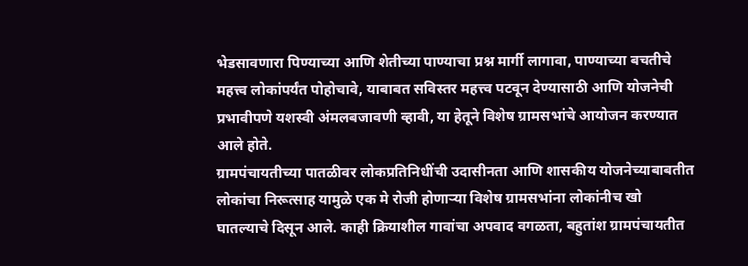भेडसावणारा पिण्याच्या आणि शेतीच्या पाण्याचा प्रश्न मार्गी लागावा, पाण्याच्या बचतीचे महत्त्व लोकांपर्यंत पोहोचावे, याबाबत सविस्तर महत्त्व पटवून देण्यासाठी आणि योजनेची प्रभावीपणे यशस्वी अंमलबजावणी व्हावी, या हेतूने विशेष ग्रामसभांचे आयोजन करण्यात आले होते.
ग्रामपंचायतीच्या पातळीवर लोकप्रतिनिधींची उदासीनता आणि शासकीय योजनेच्याबाबतीत लोकांचा निरूत्साह यामुळे एक मे रोजी होणाऱ्या विशेष ग्रामसभांना लोकांनीच खो घातल्याचे दिसून आले. काही क्रियाशील गावांचा अपवाद वगळता, बहुतांश ग्रामपंचायतीत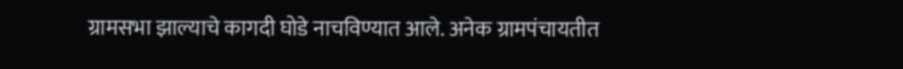ग्रामसभा झाल्याचे कागदी घोडे नाचविण्यात आले. अनेक ग्रामपंचायतीत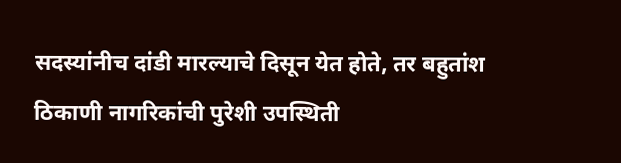सदस्यांनीच दांडी मारल्याचे दिसून येत होते, तर बहुतांश ठिकाणी नागरिकांची पुरेशी उपस्थिती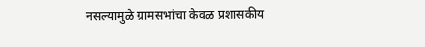नसल्यामुळे ग्रामसभांचा केवळ प्रशासकीय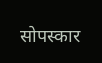सोपस्कार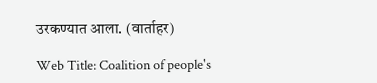उरकण्यात आला. (वार्ताहर)

Web Title: Coalition of people's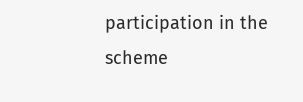participation in the scheme